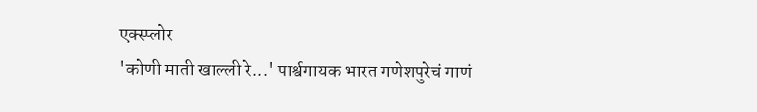एक्स्प्लोर
'कोणी माती खाल्ली रे...' पार्श्वगायक भारत गणेशपुरेचं गाणं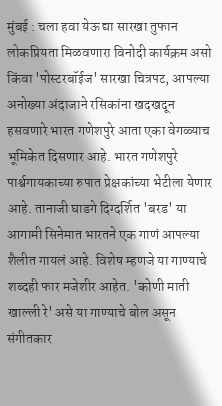मुंबई : चला हवा येऊ द्या सारखा तुफान लोकप्रियता मिळवणारा विनोदी कार्यक्रम असो किंवा 'पोस्टरबॉईज' सारखा चित्रपट, आपल्या अनोख्या अंदाजाने रसिकांना खदखदून हसवणारे भारत गणेशपुरे आता एका वेगळ्याच भूमिकेत दिसणार आहे. भारत गणेशपुरे पार्श्वगायकाच्या रुपात प्रेक्षकांच्या भेटीला येणार आहे. तानाजी घाडगे दिग्दर्शित 'बरड' या आगामी सिनेमात भारतने एक गाणं आपल्या शैलीत गायलं आहे. विशेष म्हणजे या गाण्याचे शब्दही फार मजेशीर आहेत. 'कोणी माती खाल्ली रे' असे या गाण्याचे बोल असून संगीतकार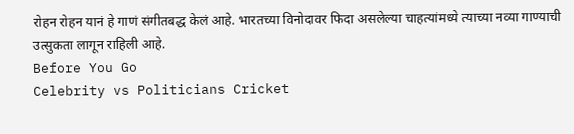रोहन रोहन यानं हे गाणं संगीतबद्ध केलं आहे. भारतच्या विनोदावर फिदा असलेल्या चाहत्यांमध्ये त्याच्या नव्या गाण्याची उत्सुकता लागून राहिली आहे.
Before You Go
Celebrity vs Politicians Cricket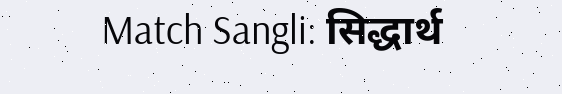Match Sangli: सिद्धार्थ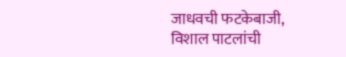जाधवची फटकेबाजी, विशाल पाटलांची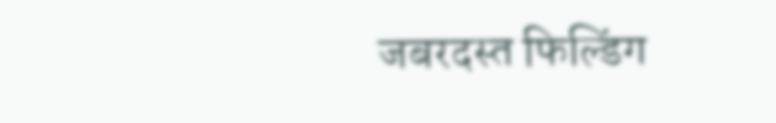जबरदस्त फिल्डिंग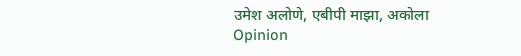उमेश अलोणे, एबीपी माझा, अकोला
Opinion